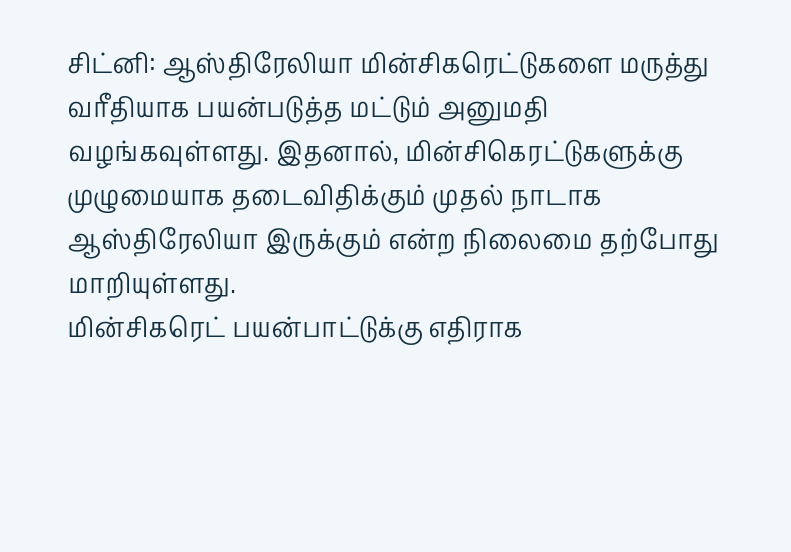சிட்னி: ஆஸ்திரேலியா மின்சிகரெட்டுகளை மருத்து வரீதியாக பயன்படுத்த மட்டும் அனுமதி வழங்கவுள்ளது. இதனால், மின்சிகெரட்டுகளுக்கு முழுமையாக தடைவிதிக்கும் முதல் நாடாக ஆஸ்திரேலியா இருக்கும் என்ற நிலைமை தற்போது மாறியுள்ளது.
மின்சிகரெட் பயன்பாட்டுக்கு எதிராக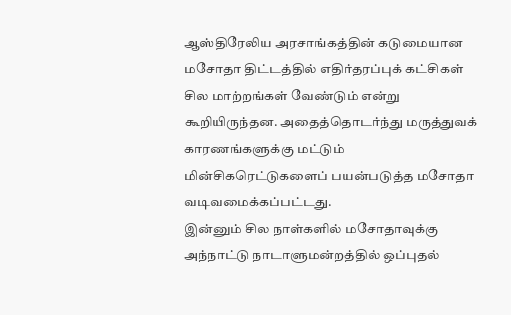ஆஸ்திரேலிய அரசாங்கத்தின் கடுமையான மசோதா திட்டத்தில் எதிர்தரப்புக் கட்சிகள் சில மாற்றங்கள் வேண்டும் என்று கூறியிருந்தன. அதைத்தொடர்ந்து மருத்துவக் காரணங்களுக்கு மட்டும் மின்சிகரெட்டுகளைப் பயன்படுத்த மசோதா வடிவமைக்கப்பட்டது.
இன்னும் சில நாள்களில் மசோதாவுக்கு அந்நாட்டு நாடாளுமன்றத்தில் ஒப்புதல்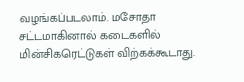வழங்கப்படலாம். மசோதா சட்டமாகினால் கடைகளில் மின்சிகரெட்டுகள் விற்கக்கூடாது.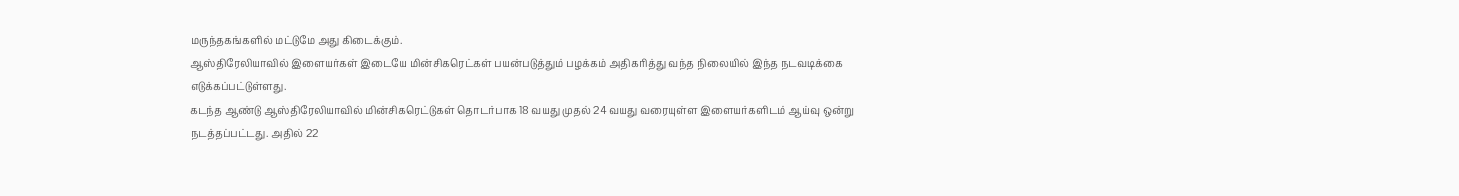மருந்தகங்களில் மட்டுமே அது கிடைக்கும்.
ஆஸ்திரேலியாவில் இளையர்கள் இடையே மின்சிகரெட்கள் பயன்படுத்தும் பழக்கம் அதிகரித்து வந்த நிலையில் இந்த நடவடிக்கை எடுக்கப்பட்டுள்ளது.
கடந்த ஆண்டு ஆஸ்திரேலியாவில் மின்சிகரெட்டுகள் தொடர்பாக 18 வயது முதல் 24 வயது வரையுள்ள இளையர்களிடம் ஆய்வு ஒன்று நடத்தப்பட்டது. அதில் 22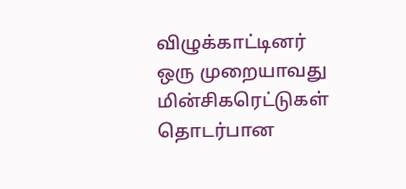விழுக்காட்டினர் ஒரு முறையாவது மின்சிகரெட்டுகள் தொடர்பான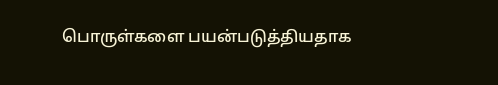பொருள்களை பயன்படுத்தியதாக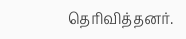தெரிவித்தனர்.